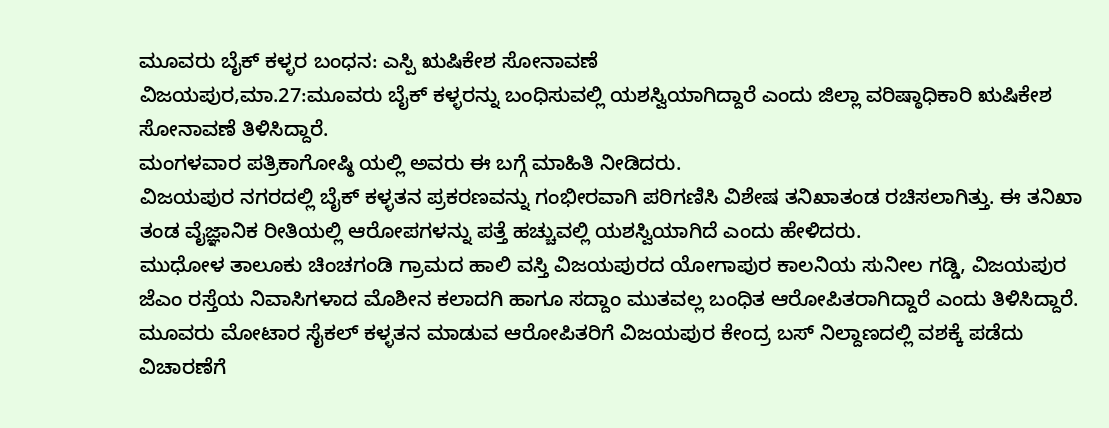ಮೂವರು ಬೈಕ್ ಕಳ್ಳರ ಬಂಧನ: ಎಸ್ಪಿ ಋಷಿಕೇಶ ಸೋನಾವಣೆ
ವಿಜಯಪುರ,ಮಾ.27:ಮೂವರು ಬೈಕ್ ಕಳ್ಳರನ್ನು ಬಂಧಿಸುವಲ್ಲಿ ಯಶಸ್ವಿಯಾಗಿದ್ದಾರೆ ಎಂದು ಜಿಲ್ಲಾ ವರಿಷ್ಠಾಧಿಕಾರಿ ಋಷಿಕೇಶ ಸೋನಾವಣೆ ತಿಳಿಸಿದ್ದಾರೆ.
ಮಂಗಳವಾರ ಪತ್ರಿಕಾಗೋಷ್ಠಿ ಯಲ್ಲಿ ಅವರು ಈ ಬಗ್ಗೆ ಮಾಹಿತಿ ನೀಡಿದರು.
ವಿಜಯಪುರ ನಗರದಲ್ಲಿ ಬೈಕ್ ಕಳ್ಳತನ ಪ್ರಕರಣವನ್ನು ಗಂಭೀರವಾಗಿ ಪರಿಗಣಿಸಿ ವಿಶೇಷ ತನಿಖಾತಂಡ ರಚಿಸಲಾಗಿತ್ತು. ಈ ತನಿಖಾ ತಂಡ ವೈಜ್ಞಾನಿಕ ರೀತಿಯಲ್ಲಿ ಆರೋಪಗಳನ್ನು ಪತ್ತೆ ಹಚ್ಚುವಲ್ಲಿ ಯಶಸ್ವಿಯಾಗಿದೆ ಎಂದು ಹೇಳಿದರು.
ಮುಧೋಳ ತಾಲೂಕು ಚಿಂಚಗಂಡಿ ಗ್ರಾಮದ ಹಾಲಿ ವಸ್ತಿ ವಿಜಯಪುರದ ಯೋಗಾಪುರ ಕಾಲನಿಯ ಸುನೀಲ ಗಡ್ಡಿ, ವಿಜಯಪುರ ಜೆಎಂ ರಸ್ತೆಯ ನಿವಾಸಿಗಳಾದ ಮೊಶೀನ ಕಲಾದಗಿ ಹಾಗೂ ಸದ್ದಾಂ ಮುತವಲ್ಲ ಬಂಧಿತ ಆರೋಪಿತರಾಗಿದ್ದಾರೆ ಎಂದು ತಿಳಿಸಿದ್ದಾರೆ.
ಮೂವರು ಮೋಟಾರ ಸೈಕಲ್ ಕಳ್ಳತನ ಮಾಡುವ ಆರೋಪಿತರಿಗೆ ವಿಜಯಪುರ ಕೇಂದ್ರ ಬಸ್ ನಿಲ್ದಾಣದಲ್ಲಿ ವಶಕ್ಕೆ ಪಡೆದು ವಿಚಾರಣೆಗೆ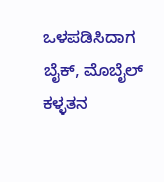ಒಳಪಡಿಸಿದಾಗ ಬೈಕ್, ಮೊಬೈಲ್ ಕಳ್ಳತನ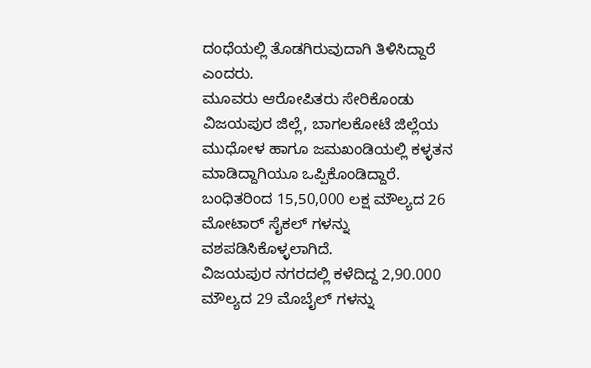ದಂಧೆಯಲ್ಲಿ ತೊಡಗಿರುವುದಾಗಿ ತಿಳಿಸಿದ್ದಾರೆ ಎಂದರು.
ಮೂವರು ಆರೋಪಿತರು ಸೇರಿಕೊಂಡು ವಿಜಯಪುರ ಜಿಲ್ಲೆ, ಬಾಗಲಕೋಟೆ ಜಿಲ್ಲೆಯ ಮುಧೋಳ ಹಾಗೂ ಜಮಖಂಡಿಯಲ್ಲಿ ಕಳ್ಳತನ ಮಾಡಿದ್ದಾಗಿಯೂ ಒಪ್ಪಿಕೊಂಡಿದ್ದಾರೆ.
ಬಂಧಿತರಿಂದ 15,50,000 ಲಕ್ಷ ಮೌಲ್ಯದ 26 ಮೋಟಾರ್ ಸೈಕಲ್ ಗಳನ್ನು ವಶಪಡಿಸಿಕೊಳ್ಳಲಾಗಿದೆ.
ವಿಜಯಪುರ ನಗರದಲ್ಲಿ ಕಳೆದಿದ್ದ 2,90.000 ಮೌಲ್ಯದ 29 ಮೊಬೈಲ್ ಗಳನ್ನು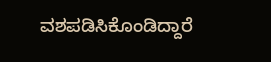ವಶಪಡಿಸಿಕೊಂಡಿದ್ದಾರೆ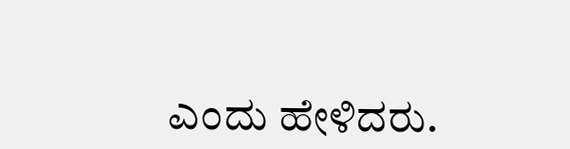ಎಂದು ಹೇಳಿದರು.